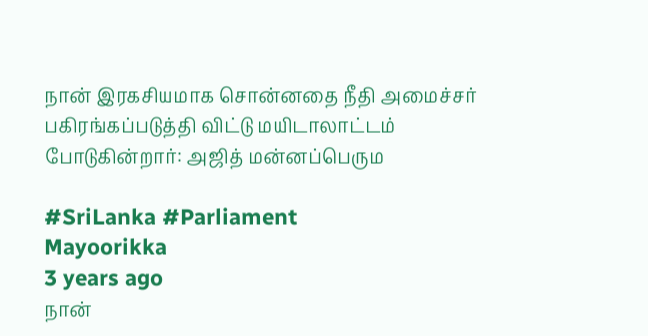நான் இரகசியமாக சொன்னதை நீதி அமைச்சர் பகிரங்கப்படுத்தி விட்டு மயிடாலாட்டம் போடுகின்றார்: அஜித் மன்னப்பெரும

#SriLanka #Parliament
Mayoorikka
3 years ago
நான்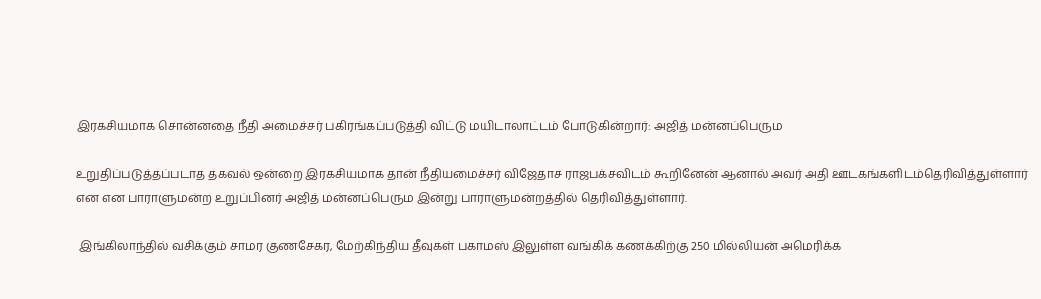இரகசியமாக சொன்னதை நீதி அமைச்சர் பகிரங்கப்படுத்தி விட்டு மயிடாலாட்டம் போடுகின்றார்: அஜித் மன்னப்பெரும

உறுதிப்படுத்தப்படாத தகவல் ஒன்றை இரகசியமாக தான் நீதியமைச்சர் விஜேதாச ராஜபக்சவிடம் கூறினேன் ஆனால் அவர் அதி ஊடகங்களிடம்தெரிவித்துள்ளார் என என பாராளுமன்ற உறுப்பினர் அஜித் மன்னப்பெரும இன்று பாராளுமன்றத்தில் தெரிவித்துள்ளார்.

 இங்கிலாந்தில் வசிக்கும் சாமர குணசேகர, மேற்கிந்திய தீவுகள் பகாமஸ் இலுள்ள வங்கிக் கணக்கிற்கு 250 மில்லியன் அமெரிக்க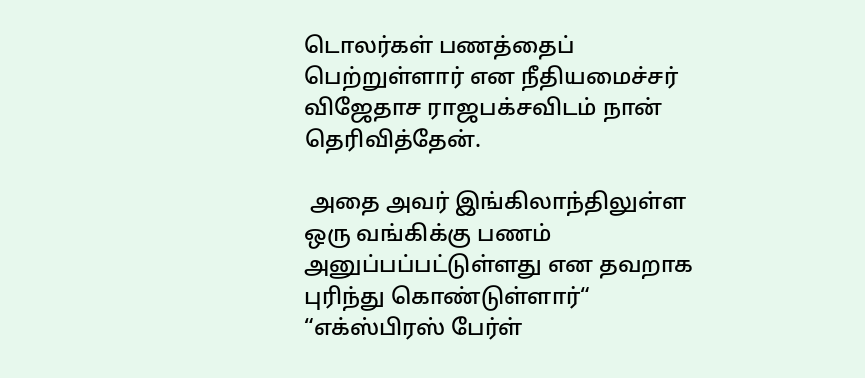டொலர்கள் பணத்தைப் பெற்றுள்ளார் என நீதியமைச்சர் விஜேதாச ராஜபக்சவிடம் நான் தெரிவித்தேன்.

 அதை அவர் இங்கிலாந்திலுள்ள ஒரு வங்கிக்கு பணம் அனுப்பப்பட்டுள்ளது என தவறாக புரிந்து கொண்டுள்ளார்“ “எக்ஸ்பிரஸ் பேர்ள்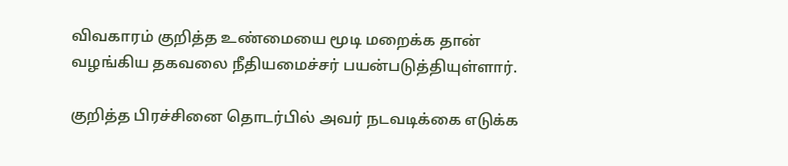விவகாரம் குறித்த உண்மையை மூடி மறைக்க தான் வழங்கிய தகவலை நீதியமைச்சர் பயன்படுத்தியுள்ளார்.

குறித்த பிரச்சினை தொடர்பில் அவர் நடவடிக்கை எடுக்க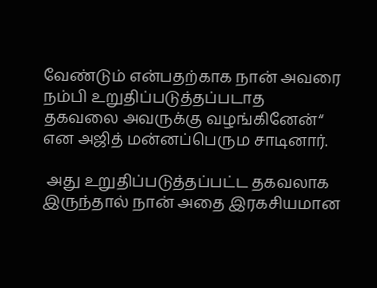வேண்டும் என்பதற்காக நான் அவரை நம்பி உறுதிப்படுத்தப்படாத தகவலை அவருக்கு வழங்கினேன்“ என அஜித் மன்னப்பெரும சாடினார்.

 அது உறுதிப்படுத்தப்பட்ட தகவலாக இருந்தால் நான் அதை இரகசியமான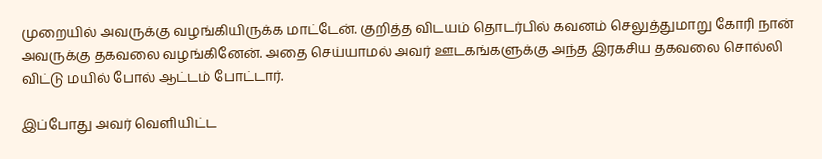முறையில் அவருக்கு வழங்கியிருக்க மாட்டேன். குறித்த விடயம் தொடர்பில் கவனம் செலுத்துமாறு கோரி நான் அவருக்கு தகவலை வழங்கினேன். அதை செய்யாமல் அவர் ஊடகங்களுக்கு அந்த இரகசிய தகவலை சொல்லி விட்டு மயில் போல் ஆட்டம் போட்டார்.

இப்போது அவர் வெளியிட்ட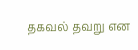தகவல் தவறு என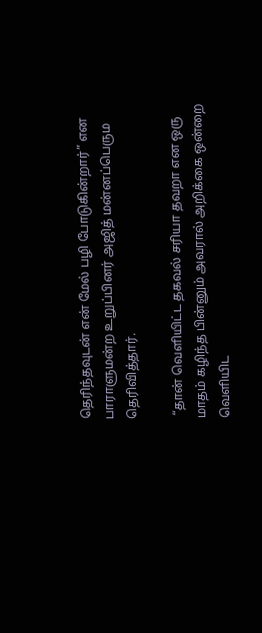தெரிந்தவுடன் என் மேல் பழி போடுகின்றார்” என பாராளுமன்ற உறுப்பினர் அஜித் மன்னப்பெரும தெரிவித்தார்.

 “தான் வெளியிட்ட தகவல் சரியா தவறா என ஒரு மாதம் கழிந்த பின்னும் அவரால் அறிக்கை ஒன்றை வெளியிட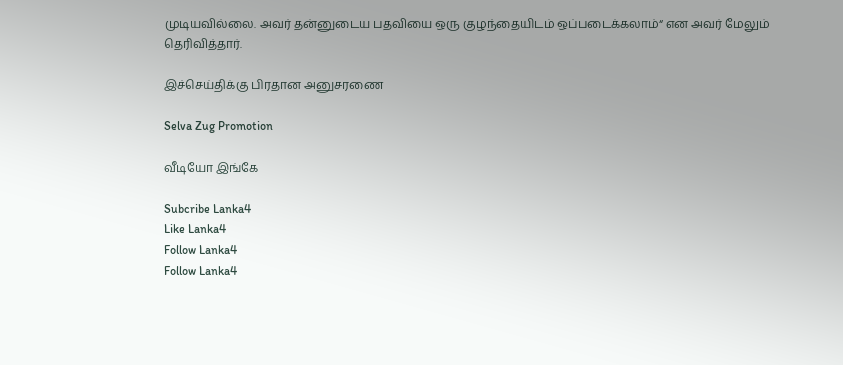முடியவில்லை. அவர் தன்னுடைய பதவியை ஒரு குழந்தையிடம் ஒப்படைக்கலாம்“ என அவர் மேலும் தெரிவித்தார்.

இச்செய்திக்கு பிரதான அனுசரணை

Selva Zug Promotion

வீடியோ இங்கே

Subcribe Lanka4
Like Lanka4
Follow Lanka4
Follow Lanka4